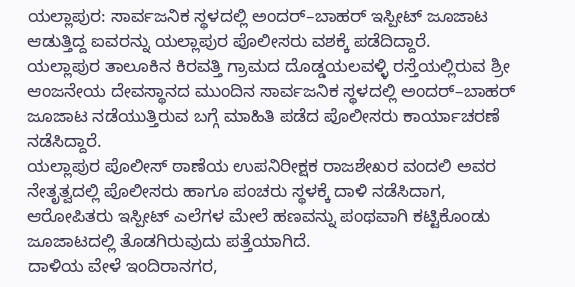ಯಲ್ಲಾಪುರ: ಸಾರ್ವಜನಿಕ ಸ್ಥಳದಲ್ಲಿ ಅಂದರ್–ಬಾಹರ್ ಇಸ್ಪೀಟ್ ಜೂಜಾಟ ಆಡುತ್ತಿದ್ದ ಐವರನ್ನು ಯಲ್ಲಾಪುರ ಪೊಲೀಸರು ವಶಕ್ಕೆ ಪಡೆದಿದ್ದಾರೆ.
ಯಲ್ಲಾಪುರ ತಾಲೂಕಿನ ಕಿರವತ್ತಿ ಗ್ರಾಮದ ದೊಡ್ಡಯಲವಳ್ಳಿ ರಸ್ತೆಯಲ್ಲಿರುವ ಶ್ರೀ ಆಂಜನೇಯ ದೇವಸ್ಥಾನದ ಮುಂದಿನ ಸಾರ್ವಜನಿಕ ಸ್ಥಳದಲ್ಲಿ ಅಂದರ್–ಬಾಹರ್ ಜೂಜಾಟ ನಡೆಯುತ್ತಿರುವ ಬಗ್ಗೆ ಮಾಹಿತಿ ಪಡೆದ ಪೊಲೀಸರು ಕಾರ್ಯಾಚರಣೆ ನಡೆಸಿದ್ದಾರೆ.
ಯಲ್ಲಾಪುರ ಪೊಲೀಸ್ ಠಾಣೆಯ ಉಪನಿರೀಕ್ಷಕ ರಾಜಶೇಖರ ವಂದಲಿ ಅವರ ನೇತೃತ್ವದಲ್ಲಿ ಪೊಲೀಸರು ಹಾಗೂ ಪಂಚರು ಸ್ಥಳಕ್ಕೆ ದಾಳಿ ನಡೆಸಿದಾಗ, ಆರೋಪಿತರು ಇಸ್ಪೀಟ್ ಎಲೆಗಳ ಮೇಲೆ ಹಣವನ್ನು ಪಂಥವಾಗಿ ಕಟ್ಟಿಕೊಂಡು ಜೂಜಾಟದಲ್ಲಿ ತೊಡಗಿರುವುದು ಪತ್ತೆಯಾಗಿದೆ.
ದಾಳಿಯ ವೇಳೆ ಇಂದಿರಾನಗರ,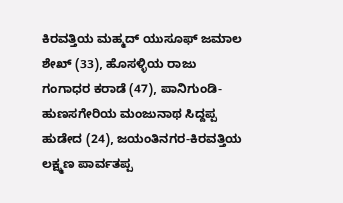ಕಿರವತ್ತಿಯ ಮಹ್ಮದ್ ಯುಸೂಫ್ ಜಮಾಲ ಶೇಖ್ (33), ಹೊಸಳ್ಳಿಯ ರಾಜು ಗಂಗಾಧರ ಕರಾಡೆ (47), ಪಾನಿಗುಂಡಿ-ಹುಣಸಗೇರಿಯ ಮಂಜುನಾಥ ಸಿದ್ದಪ್ಪ ಹುಡೇದ (24), ಜಯಂತಿನಗರ-ಕಿರವತ್ತಿಯ ಲಕ್ಷ್ಮಣ ಪಾರ್ವತಪ್ಪ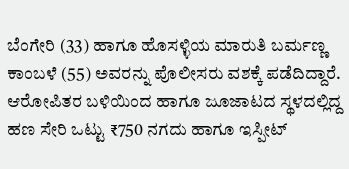ಬೆಂಗೇರಿ (33) ಹಾಗೂ ಹೊಸಳ್ಳಿಯ ಮಾರುತಿ ಬರ್ಮಣ್ಣ ಕಾಂಬಳೆ (55) ಅವರನ್ನು ಪೊಲೀಸರು ವಶಕ್ಕೆ ಪಡೆದಿದ್ದಾರೆ.
ಆರೋಪಿತರ ಬಳಿಯಿಂದ ಹಾಗೂ ಜೂಜಾಟದ ಸ್ಥಳದಲ್ಲಿದ್ದ ಹಣ ಸೇರಿ ಒಟ್ಟು ₹750 ನಗದು ಹಾಗೂ ಇಸ್ಪೀಟ್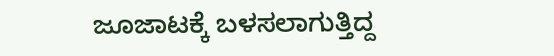ಜೂಜಾಟಕ್ಕೆ ಬಳಸಲಾಗುತ್ತಿದ್ದ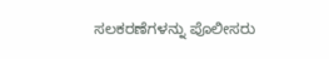ಸಲಕರಣೆಗಳನ್ನು ಪೊಲೀಸರು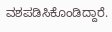ವಶಪಡಿಸಿಕೊಂಡಿದ್ದಾರೆ.